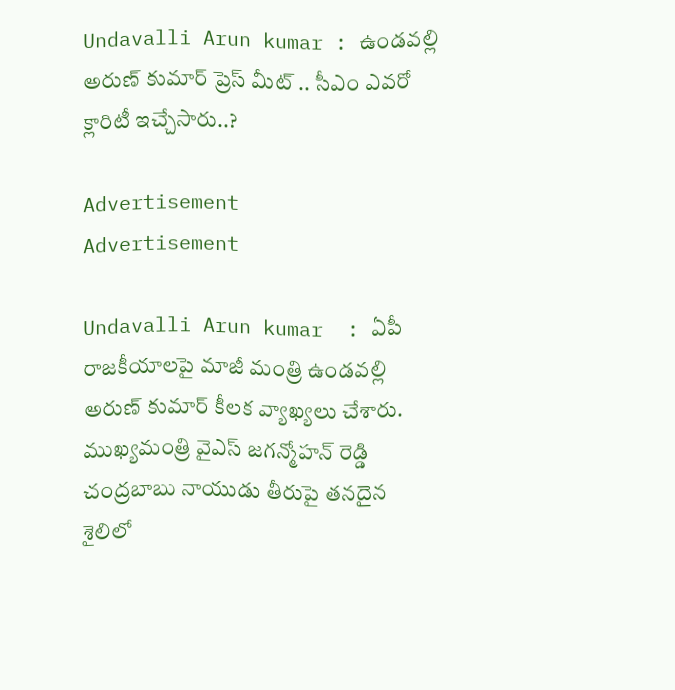Undavalli Arun kumar : ఉండవల్లి అరుణ్ కుమార్ ప్రెస్ మీట్ .. సీఎం ఎవరో క్లారిటీ ఇచ్చేసారు..?

Advertisement
Advertisement

Undavalli Arun kumar  : ఏపీ రాజకీయాలపై మాజీ మంత్రి ఉండవల్లి అరుణ్ కుమార్ కీలక వ్యాఖ్యలు చేశారు. ముఖ్యమంత్రి వైఎస్ జగన్మోహన్ రెడ్డి చంద్రబాబు నాయుడు తీరుపై తనదైన శైలిలో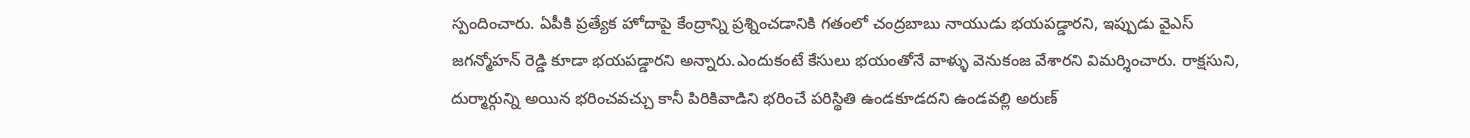స్పందించారు. ఏపీకి ప్రత్యేక హోదాపై కేంద్రాన్ని ప్రశ్నించడానికి గతంలో చంద్రబాబు నాయుడు భయపడ్డారని, ఇప్పుడు వైఎస్ జగన్మోహన్ రెడ్డి కూడా భయపడ్డారని అన్నారు.ఎందుకంటే కేసులు భయంతోనే వాళ్ళు వెనుకంజ వేశారని విమర్శించారు. రాక్షసుని, దుర్మార్గున్ని అయిన భరించవచ్చు కానీ పిరికివాడిని భరించే పరిస్థితి ఉండకూడదని ఉండవల్లి అరుణ్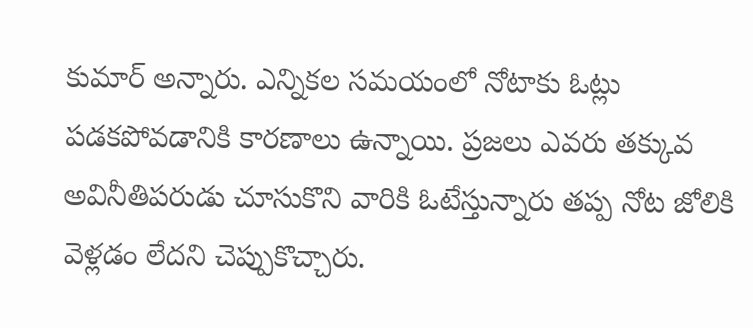కుమార్ అన్నారు. ఎన్నికల సమయంలో నోటాకు ఓట్లు పడకపోవడానికి కారణాలు ఉన్నాయి. ప్రజలు ఎవరు తక్కువ అవినీతిపరుడు చూసుకొని వారికి ఓటేస్తున్నారు తప్ప నోట జోలికి వెళ్లడం లేదని చెప్పుకొచ్చారు.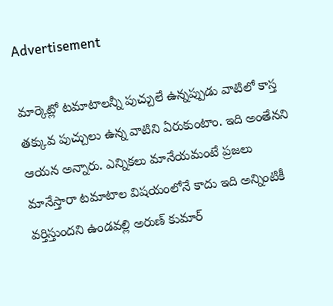Advertisement

మార్కెట్లో టమాటాలన్నీ పుచ్చులే ఉన్నప్పుడు వాటిలో కాస్త తక్కువ పుచ్చులు ఉన్న వాటిని ఏరుకుంటాం. ఇది అంతేనని ఆయన అన్నారు. ఎన్నికలు మానేయమంటే ప్రజలు మానేస్తారా టమాటాల విషయంలోనే కాదు ఇది అన్నింటికీ వర్తిస్తుందని ఉండవల్లి అరుణ్ కుమార్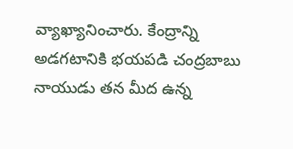వ్యాఖ్యానించారు. కేంద్రాన్ని అడగటానికి భయపడి చంద్రబాబు నాయుడు తన మీద ఉన్న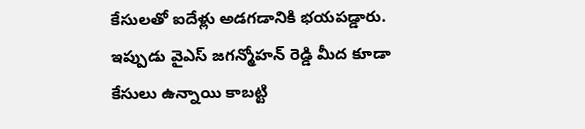కేసులతో ఐదేళ్లు అడగడానికి భయపడ్డారు. ఇప్పుడు వైఎస్ జగన్మోహన్ రెడ్డి మీద కూడా కేసులు ఉన్నాయి కాబట్టి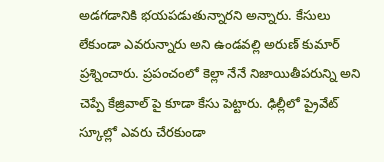అడగడానికి భయపడుతున్నారని అన్నారు. కేసులు లేకుండా ఎవరున్నారు అని ఉండవల్లి అరుణ్ కుమార్ ప్రశ్నించారు. ప్రపంచంలో కెల్లా నేనే నిజాయితీపరున్ని అని చెప్పే కేజ్రివాల్ పై కూడా కేసు పెట్టారు. ఢిల్లీలో ప్రైవేట్ స్కూల్లో ఎవరు చేరకుండా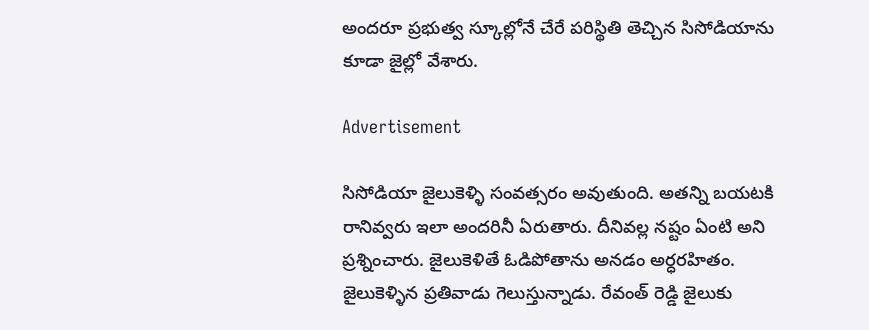అందరూ ప్రభుత్వ స్కూల్లోనే చేరే పరిస్థితి తెచ్చిన సిసోడియాను కూడా జైల్లో వేశారు.

Advertisement

సిసోడియా జైలుకెళ్ళి సంవత్సరం అవుతుంది. అతన్ని బయటకి రానివ్వరు ఇలా అందరినీ ఏరుతారు. దీనివల్ల నష్టం ఏంటి అని ప్రశ్నించారు. జైలుకెళితే ఓడిపోతాను అనడం అర్ధరహితం. జైలుకెళ్ళిన ప్రతివాడు గెలుస్తున్నాడు. రేవంత్ రెడ్డి జైలుకు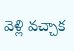వెళ్లి వచ్చాక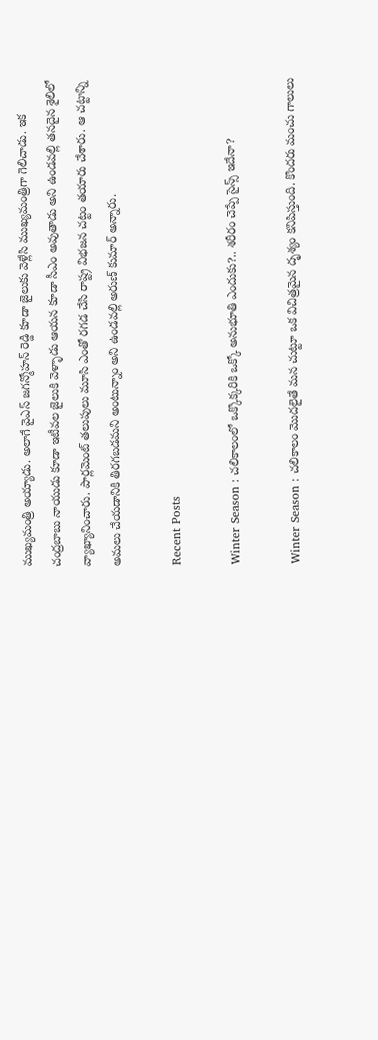ముఖ్యమంత్రి అయ్యాడు. అలాగే వైఎస్ జగన్మోహన్ రెడ్డి కూడా జైలుకు వెళ్లేసి ముఖ్యమంత్రిగా గెలిచాడు. ఇక చంద్రబాబు నాయుడు కూడా ఇటీవల జైలుకి వెళ్ళాడు ఆయన కూడా సీఎం అవుతాడు అని ఉండవల్లి తనదైన శైలిలో వ్యాఖ్యానించారు. పార్లమెంట్ తలుపులు మూసి ఎంతో రగడ చేసి రాష్ట్ర విభజన చట్టం తయారు చేశారు. ఆ చట్టాన్ని అమలు చేయడానికి తిరగబడమని అంటున్నాం అని ఉండవల్లి అరుణ్ కుమార్ అన్నారు.

Recent Posts

Winter Season : చలికాలంలో ఒక్కొక్కరికి ఒక్కో అనుభూతి ఎందుకు?.. శరీరం చెప్పే సైన్స్ ఇదేనా?

Winter Season : చలికాలం మొదలైతే మన చుట్టూ ఒక విచిత్రమైన దృశ్యం కనిపిస్తుంది. కొందరు మంచు గాలులు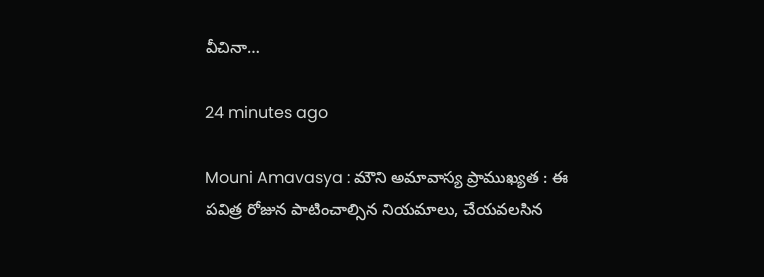వీచినా…

24 minutes ago

Mouni Amavasya : మౌని అమావాస్య ప్రాముఖ్యత : ఈ పవిత్ర రోజున పాటించాల్సిన నియమాలు, చేయవలసిన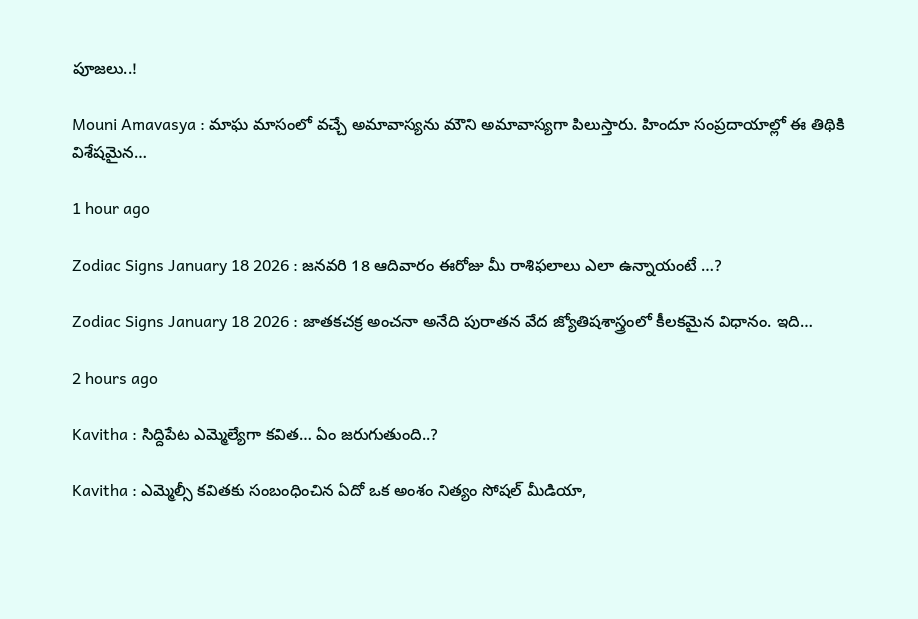పూజలు..!

Mouni Amavasya : మాఘ మాసంలో వచ్చే అమావాస్యను మౌని అమావాస్యగా పిలుస్తారు. హిందూ సంప్రదాయాల్లో ఈ తిథికి విశేషమైన…

1 hour ago

Zodiac Signs January 18 2026 : జ‌న‌వ‌రి 18 ఆదివారం ఈరోజు మీ రాశిఫలాలు ఎలా ఉన్నాయంటే …?

Zodiac Signs January 18 2026 : జాతకచక్ర అంచనా అనేది పురాతన వేద జ్యోతిషశాస్త్రంలో కీలకమైన విధానం. ఇది…

2 hours ago

Kavitha : సిద్దిపేట ఎమ్మెల్యేగా క‌విత‌… ఏం జ‌రుగుతుంది..?

Kavitha : ఎమ్మెల్సీ కవితకు సంబంధించిన ఏదో ఒక అంశం నిత్యం సోషల్ మీడియా,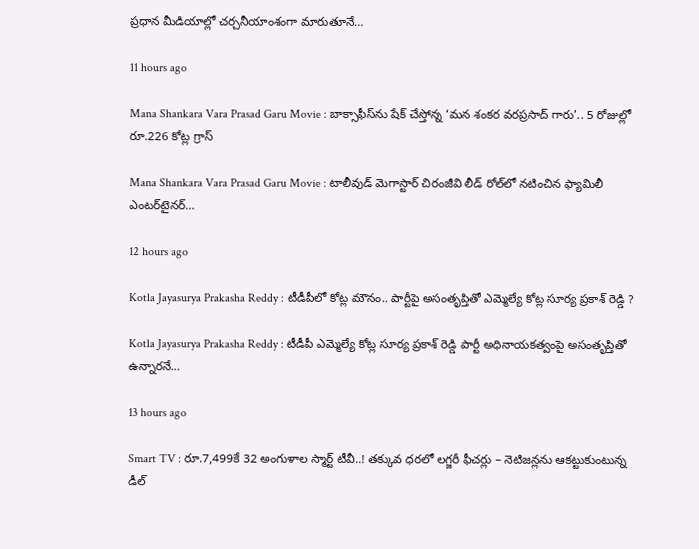ప్రధాన మీడియాల్లో చర్చనీయాంశంగా మారుతూనే…

11 hours ago

Mana Shankara Vara Prasad Garu Movie : బాక్సాఫీస్‌ను షేక్ చేస్తోన్న ‘మన శంకర వరప్రసాద్ గారు’.. 5 రోజుల్లో రూ.226 కోట్ల గ్రాస్

Mana Shankara Vara Prasad Garu Movie : టాలీవుడ్ మెగాస్టార్ చిరంజీవి లీడ్ రోల్‌లో నటించిన ఫ్యామిలీ ఎంటర్‌టైనర్…

12 hours ago

Kotla Jayasurya Prakasha Reddy : టీడీపీలో కోట్ల మౌనం.. పార్టీపై అసంతృప్తితో ఎమ్మెల్యే కోట్ల సూర్య ప్రకాశ్ రెడ్డి ?

Kotla Jayasurya Prakasha Reddy : టీడీపీ ఎమ్మెల్యే కోట్ల సూర్య ప్రకాశ్ రెడ్డి పార్టీ అధినాయకత్వంపై అసంతృప్తితో ఉన్నారనే…

13 hours ago

Smart TV : రూ.7,499కే 32 అంగుళాల స్మార్ట్ టీవీ..! తక్కువ ధరలో లగ్జరీ ఫీచర్లు – నెటిజన్లను ఆకట్టుకుంటున్న డీల్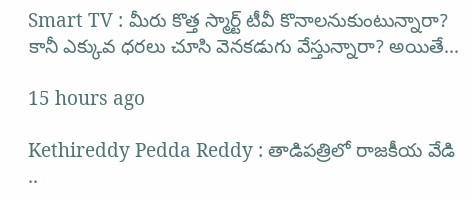Smart TV : మీరు కొత్త స్మార్ట్ టీవీ కొనాలనుకుంటున్నారా? కానీ ఎక్కువ ధరలు చూసి వెనకడుగు వేస్తున్నారా? అయితే…

15 hours ago

Kethireddy Pedda Reddy : తాడిపత్రిలో రాజకీయ వేడి ..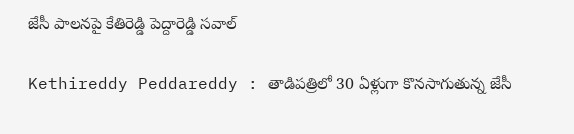జేసీ పాలనపై కేతిరెడ్డి పెద్దారెడ్డి సవాల్

Kethireddy Peddareddy : తాడిపత్రిలో 30 ఏళ్లుగా కొనసాగుతున్న జేసీ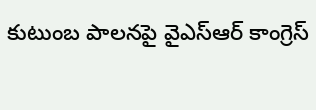కుటుంబ పాలనపై వైఎస్ఆర్ కాంగ్రెస్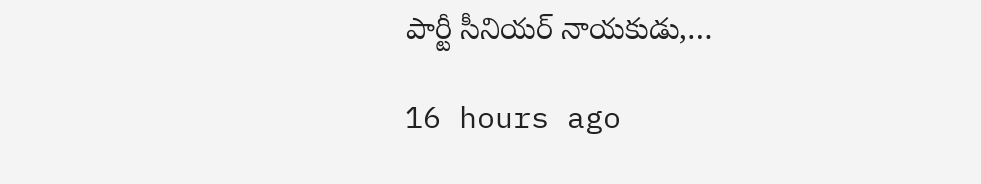పార్టీ సీనియర్ నాయకుడు,…

16 hours ago